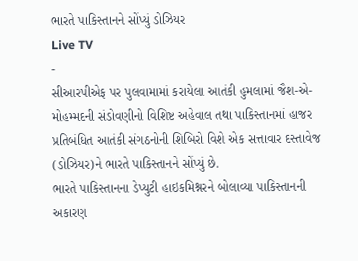ભારતે પાકિસ્તાનને સોંપ્યું ડોઝિયર
Live TV
-
સીઆરપીએફ પર પુલવામામાં કરાયેલા આતંકી હુમલામાં જૈશ-એ-મોહમ્મદની સંડોવણીનો વિશિષ્ટ અહેવાલ તથા પાકિસ્તાનમાં હાજર પ્રતિબંધિત આતંકી સંગઠનોની શિબિરો વિશે એક સત્તાવાર દસ્તાવેજ (ડોઝિયર)ને ભારતે પાકિસ્તાનને સોંપ્યું છે.
ભારતે પાકિસ્તાનના ડેપ્યુટી હાઇકમિશ્નરને બોલાવ્યા પાકિસ્તાનની અકારણ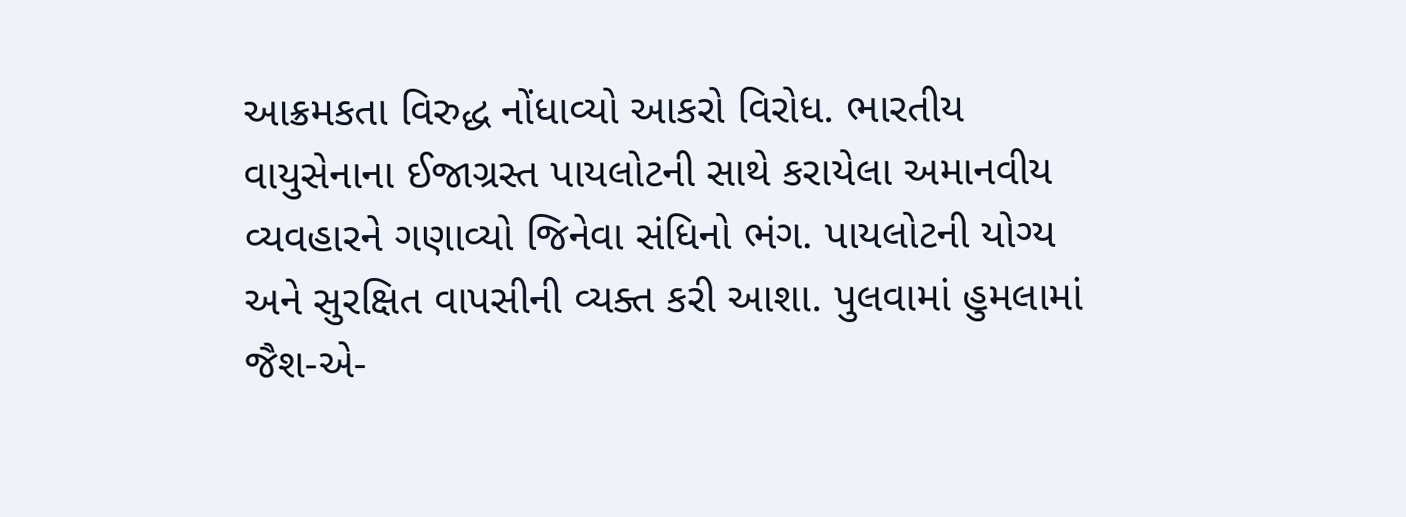આક્રમકતા વિરુદ્ધ નોંધાવ્યો આકરો વિરોધ. ભારતીય વાયુસેનાના ઈજાગ્રસ્ત પાયલોટની સાથે કરાયેલા અમાનવીય વ્યવહારને ગણાવ્યો જિનેવા સંધિનો ભંગ. પાયલોટની યોગ્ય અને સુરક્ષિત વાપસીની વ્યક્ત કરી આશા. પુલવામાં હુમલામાં જૈશ-એ-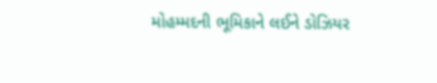મોહમ્મદની ભૂમિકાને લઈને ડોઝિયર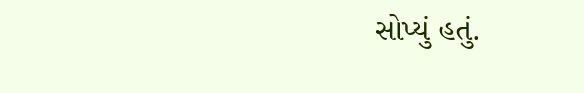સોપ્યું હતું.